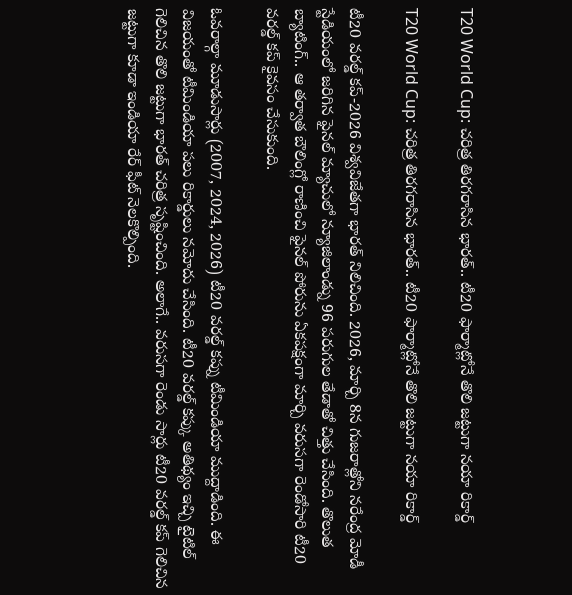T20 World Cup: చరిత్ర తిరగరాసిన భారత్.. టీ20 ఫార్మాట్లోనే తొలి జట్టుగా నయా రికార్డ్

T20 World Cup: చరిత్ర తిరగరాసిన భారత్.. టీ20 ఫార్మాట్లోనే తొలి జట్టుగా నయా రికార్డ్

టీ20 వరల్డ్ కప్-2026 విశ్వవిజేతగా భారత్ నిలిచింది. 2026, మార్చి 8న గుజరాత్లోని నరేంద్ర మోడీ స్టేడియంలో జరిగిన ఫైనల్ మ్యాచులో న్యూజిలాండ్ను 96 పరుగుల తేడాతో చిత్తు చేసింది. తొలుత బ్యాటింగ్.. ఆ తర్వాత బౌలింగ్లో రాణించి ఫైనల్ పోరును ఏకపక్షంగా మార్చి వరుసగా రెండోసారి టీ20 వరల్డ్ కప్ కైవసం చేసుకుంది.

ఓవరాల్గా మూడుసార్లు (2007, 2024, 2026) టీ20 వరల్డ్ కప్ను టీమిండియా ముద్దాడింది. ఈ విజయంతో టీమిండియా పలు రికార్డులు నమోదు చేసింది. టీ20 వరల్డ్ కప్కు అతిథ్యం ఇచ్చి టైటిల్ గెలిచిన తొలి జట్టుగా భారత్ చరిత్ర సృష్టించింది. అలాగే.. వరుసగా రెండు సార్లు టీ20 వరల్డ్ కప్ గెలిచిన జట్టుగా కూడా ఇండియా రేర్ ఫీట్ నెలకొల్పింది.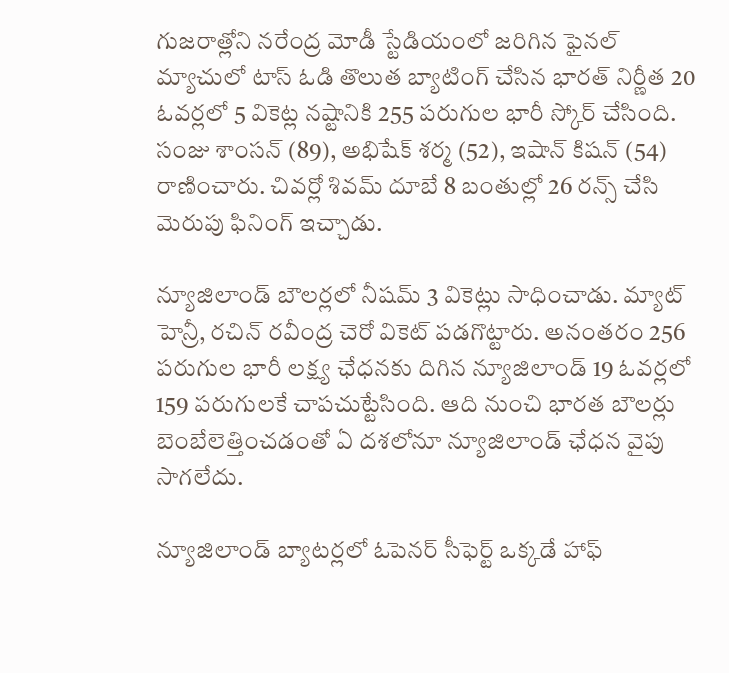గుజరాత్లోని నరేంద్ర మోడీ స్టేడియంలో జరిగిన ఫైనల్ మ్యాచులో టాస్ ఓడి తొలుత బ్యాటింగ్ చేసిన భారత్ నిర్ణీత 20 ఓవర్లలో 5 వికెట్ల నష్టానికి 255 పరుగుల భారీ స్కోర్ చేసింది. సంజు శాంసన్ (89), అభిషేక్ శర్మ (52), ఇషాన్ కిషన్ (54) రాణించారు. చివర్లో శివమ్ దూబే 8 బంతుల్లో 26 రన్స్ చేసి మెరుపు ఫినింగ్ ఇచ్చాడు.

న్యూజిలాండ్ బౌలర్లలో నీషమ్ 3 వికెట్లు సాధించాడు. మ్యాట్ హెన్రీ, రచిన్ రవీంద్ర చెరో వికెట్ పడగొట్టారు. అనంతరం 256 పరుగుల భారీ లక్ష్య ఛేధనకు దిగిన న్యూజిలాండ్ 19 ఓవర్లలో 159 పరుగులకే చాపచుట్టేసింది. ఆది నుంచి భారత బౌలర్లు బెంబేలెత్తించడంతో ఏ దశలోనూ న్యూజిలాండ్ ఛేధన వైపు సాగలేదు.

న్యూజిలాండ్ బ్యాటర్లలో ఓపెనర్ సీఫెర్ట్ ఒక్కడే హాఫ్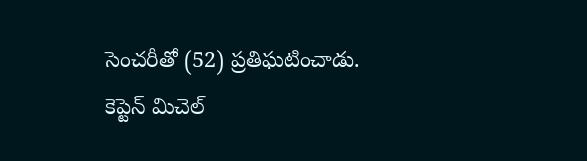సెంచరీతో (52) ప్రతిఘటించాడు. కెప్టెన్ మిచెల్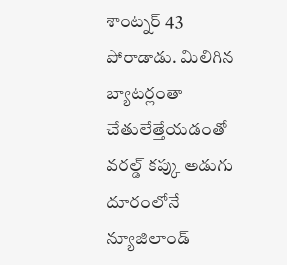శాంట్నర్ 43 పోరాడాడు. మిలిగిన బ్యాటర్లంతా చేతులేత్తేయడంతో వరల్డ్ కప్కు అడుగు దూరంలోనే న్యూజిలాండ్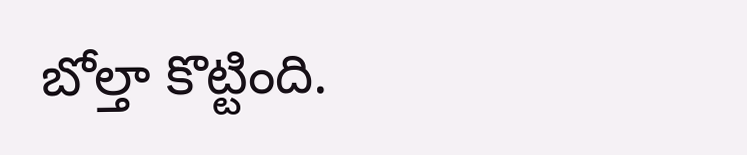బోల్తా కొట్టింది.